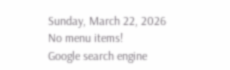Sunday, March 22, 2026
No menu items!
Google search engine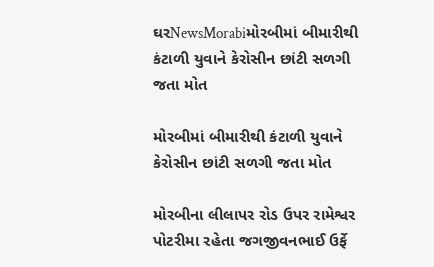ઘરNewsMorabiમોરબીમાં બીમારીથી કંટાળી યુવાને કેરોસીન છાંટી સળગી જતા મોત

મોરબીમાં બીમારીથી કંટાળી યુવાને કેરોસીન છાંટી સળગી જતા મોત

મોરબીના લીલાપર રોડ ઉપર રામેશ્વર પોટરીમા રહેતા જગજીવનભાઈ ઉર્ફે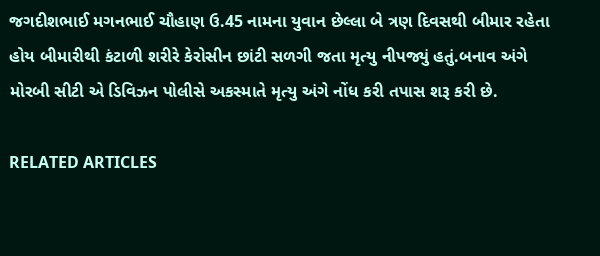જગદીશભાઈ મગનભાઈ ચૌહાણ ઉ.45 નામના યુવાન છેલ્લા બે ત્રણ દિવસથી બીમાર રહેતા હોય બીમારીથી કંટાળી શરીરે કેરોસીન છાંટી સળગી જતા મૃત્યુ નીપજ્યું હતું.બનાવ અંગે મોરબી સીટી એ ડિવિઝન પોલીસે અકસ્માતે મૃત્યુ અંગે નોંધ કરી તપાસ શરૂ કરી છે.

RELATED ARTICLES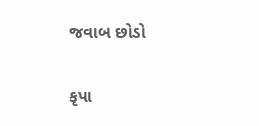જવાબ છોડો

કૃપા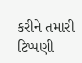કરીને તમારી ટિપ્પણી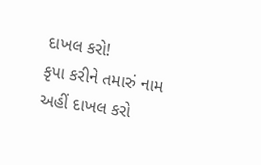દાખલ કરો!
કૃપા કરીને તમારું નામ અહીં દાખલ કરો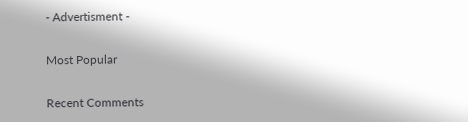- Advertisment -

Most Popular

Recent Comments